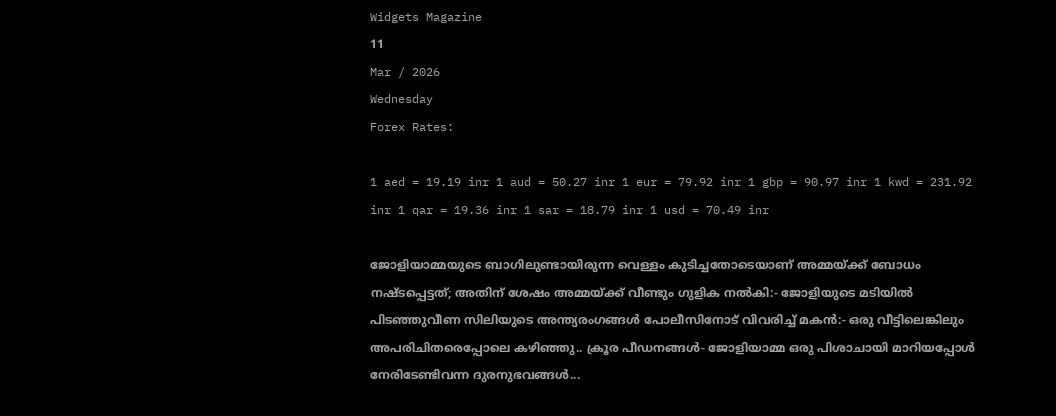Widgets Magazine
11
Mar / 2026
Wednesday
Forex Rates:

1 aed = 19.19 inr 1 aud = 50.27 inr 1 eur = 79.92 inr 1 gbp = 90.97 inr 1 kwd = 231.92 inr 1 qar = 19.36 inr 1 sar = 18.79 inr 1 usd = 70.49 inr

ജോളിയാമ്മയുടെ ബാഗിലുണ്ടായിരുന്ന വെള്ളം കുടിച്ചതോടെയാണ് അമ്മയ്ക്ക് ബോധം നഷ്ടപ്പെട്ടത്; അതിന് ശേഷം അമ്മയ്ക്ക് വീണ്ടും ഗുളിക നൽകി:- ജോളിയുടെ മടിയിൽ പിടഞ്ഞുവീണ സിലിയുടെ അന്ത്യരംഗങ്ങൾ പോലീസിനോട് വിവരിച്ച് മകൻ:- ഒരു വീട്ടിലെങ്കിലും അപരിചിതരെപ്പോലെ കഴിഞ്ഞു.. ക്രൂര പീഡനങ്ങൾ- ജോളിയാമ്മ ഒരു പിശാചായി മാറിയപ്പോൾ നേരിടേണ്ടിവന്ന ദുരനുഭവങ്ങൾ...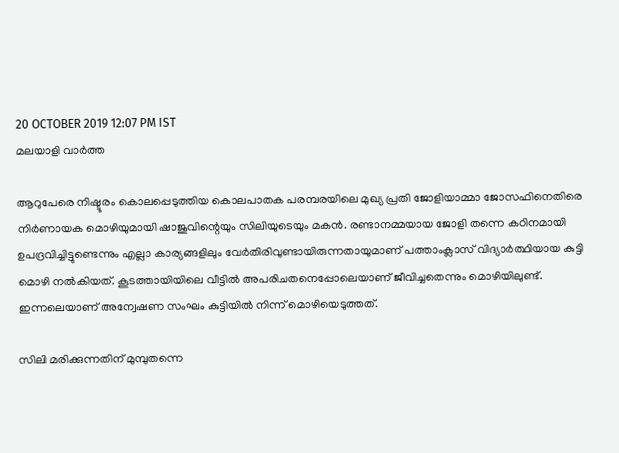20 OCTOBER 2019 12:07 PM IST
മലയാളി വാര്‍ത്ത

ആറുപേരെ നിഷ്ടൂരം കൊലപ്പെടുത്തിയ കൊലപാതക പരമ്പരയിലെ മുഖ്യ പ്രതി ജോളിയാമ്മാ ജോസഫിനെതിരെ നിർണായക മൊഴിയുമായി ഷാജുവിന്റെയും സിലിയുടെയും മകന്‍. രണ്ടാനമ്മയായ ജോളി തന്നെ കഠിനമായി ഉപദ്രവിച്ചിട്ടുണ്ടെന്നും എല്ലാ കാര്യങ്ങളിലും വേര്‍തിരിവുണ്ടായിരുന്നതായുമാണ് പത്താംക്ലാസ് വിദ്യാര്‍ത്ഥിയായ കുട്ടി മൊഴി നല്‍കിയത്. കൂടത്തായിയിലെ വീട്ടില്‍ അപരിചതനെപ്പോലെയാണ് ജീവിച്ചതെന്നും മൊഴിയിലുണ്ട്. ഇന്നലെയാണ് അന്വേഷണ സംഘം കുട്ടിയില്‍ നിന്ന് മൊഴിയെടുത്തത്.

സിലി മരിക്കുന്നതിന് മുമ്പുതന്നെ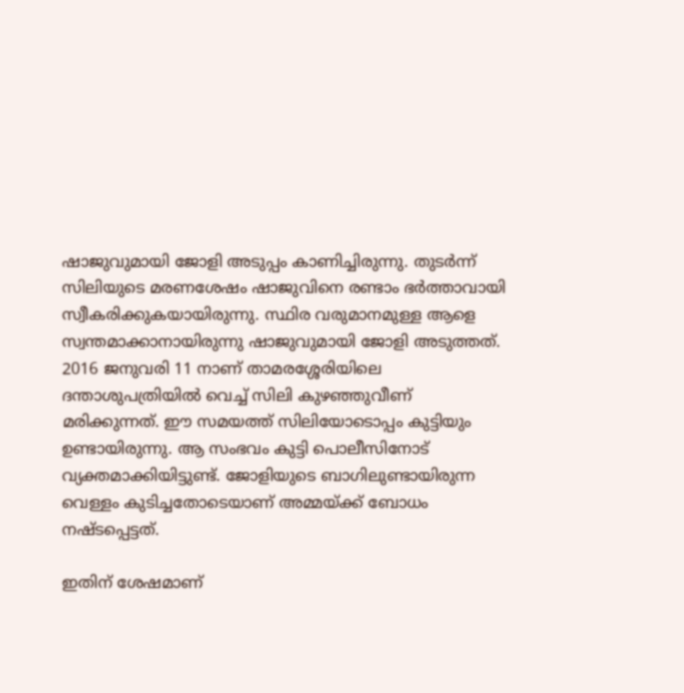ഷാജുവുമായി ജോളി അടുപ്പം കാണിച്ചിരുന്നു. തുടർന്ന് സിലിയുടെ മരണശേഷം ഷാജുവിനെ രണ്ടാം ഭർത്താവായി സ്വീകരിക്കുകയായിരുന്നു. സ്ഥിര വരുമാനമുള്ള ആളെ സ്വന്തമാക്കാനായിരുന്നു ഷാജുവുമായി ജോളി അടുത്തത്. 2016 ജനുവരി 11 നാണ് താമരശ്ശേരിയിലെ ദന്താശുപത്രിയില്‍ വെച്ച്‌ സിലി കുഴഞ്ഞുവീണ് മരിക്കുന്നത്. ഈ സമയത്ത് സിലിയോടൊപ്പം കുട്ടിയും ഉണ്ടായിരുന്നു. ആ സംഭവം കുട്ടി പൊലീസിനോട് വ്യക്തമാക്കിയിട്ടുണ്ട്. ജോളിയുടെ ബാഗിലുണ്ടായിരുന്ന വെള്ളം കുടിച്ചതോടെയാണ് അമ്മയ്ക്ക് ബോധം നഷ്ടപ്പെട്ടത്.

ഇതിന് ശേഷമാണ്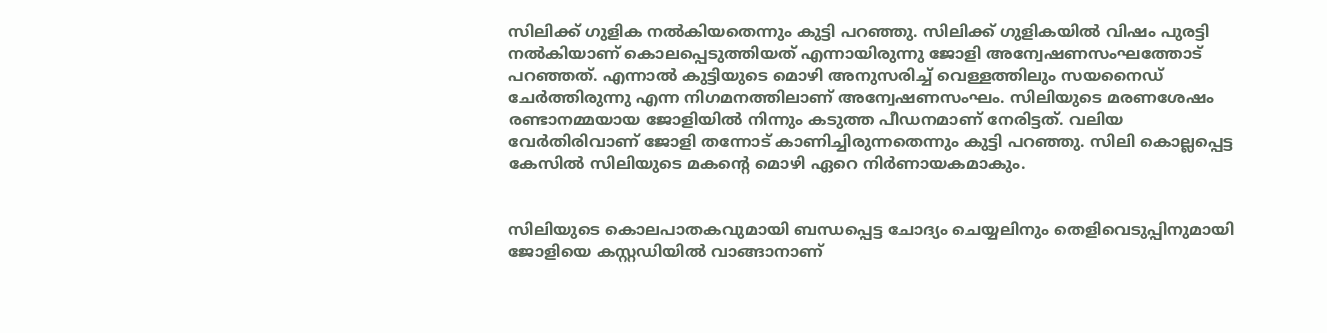സിലിക്ക് ഗുളിക നല്‍കിയതെന്നും കുട്ടി പറഞ്ഞു. സിലിക്ക് ഗുളികയില്‍ വിഷം പുരട്ടി നല്‍കിയാണ് കൊലപ്പെടുത്തിയത് എന്നായിരുന്നു ജോളി അന്വേഷണസംഘത്തോട് പറഞ്ഞത്. എന്നാല്‍ കുട്ടിയുടെ മൊഴി അനുസരിച്ച്‌ വെള്ളത്തിലും സയനൈഡ് ചേര്‍ത്തിരുന്നു എന്ന നിഗമനത്തിലാണ് അന്വേഷണസംഘം. സിലിയുടെ മരണശേഷം രണ്ടാനമ്മയായ ജോളിയില്‍ നിന്നും കടുത്ത പീഡനമാണ് നേരിട്ടത്. വലിയ വേര്‍തിരിവാണ് ജോളി തന്നോട് കാണിച്ചിരുന്നതെന്നും കുട്ടി പറഞ്ഞു. സിലി കൊല്ലപ്പെട്ട കേസില്‍ സിലിയുടെ മകന്റെ മൊഴി ഏറെ നിര്‍ണായകമാകും.


സിലിയുടെ കൊലപാതകവുമായി ബന്ധപ്പെട്ട ചോദ്യം ചെയ്യലിനും തെളിവെടുപ്പിനുമായി ജോളിയെ കസ്റ്റഡിയില്‍ വാങ്ങാനാണ്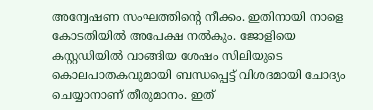അന്വേഷണ സംഘത്തിന്‍റെ നീക്കം. ഇതിനായി നാളെ കോടതിയില്‍ അപേക്ഷ നല്‍കും. ജോളിയെ കസ്റ്റഡിയിൽ വാങ്ങിയ ശേഷം സിലിയുടെ കൊലപാതകവുമായി ബന്ധപ്പെട്ട് വിശദമായി ചോദ്യം ചെയ്യാനാണ് തീരുമാനം. ഇത്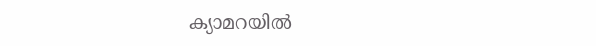ക്യാമറയിൽ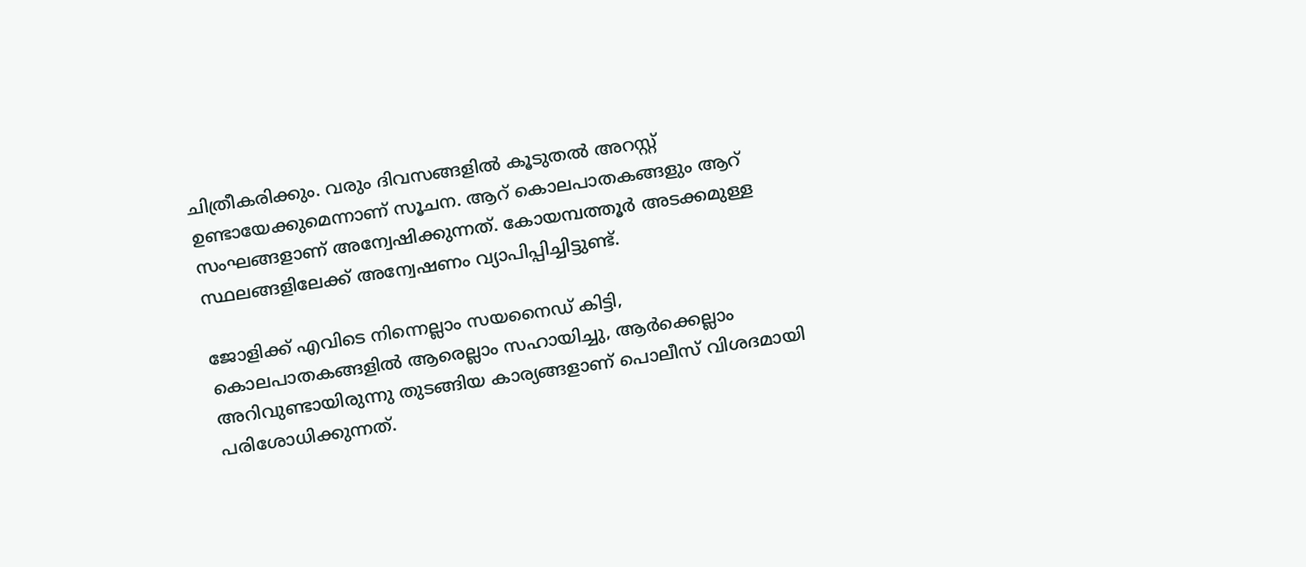ചിത്രീകരിക്കും. വരും ദിവസങ്ങളിൽ കൂടുതൽ അറസ്റ്റ് ഉണ്ടായേക്കുമെന്നാണ് സൂചന. ആറ് കൊലപാതകങ്ങളും ആറ് സംഘങ്ങളാണ് അന്വേഷിക്കുന്നത്. കോയമ്പത്തൂര്‍ അടക്കമുള്ള സ്ഥലങ്ങളിലേക്ക് അന്വേഷണം വ്യാപിപ്പിച്ചിട്ടുണ്ട്.

ജോളിക്ക് എവിടെ നിന്നെല്ലാം സയനൈഡ് കിട്ടി, കൊലപാതകങ്ങളിൽ ആരെല്ലാം സഹായിച്ചു, ആർക്കെല്ലാം അറിവുണ്ടായിരുന്നു തുടങ്ങിയ കാര്യങ്ങളാണ് പൊലീസ് വിശദമായി പരിശോധിക്കുന്നത്.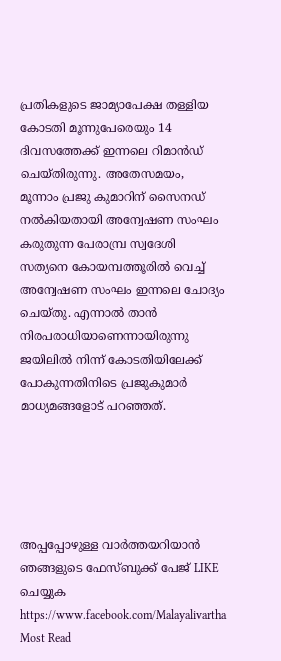പ്രതികളുടെ ജാമ്യാപേക്ഷ തള്ളിയ കോടതി മൂന്നുപേരെയും 14 ദിവസത്തേക്ക് ഇന്നലെ റിമാന്‍ഡ് ചെയ്തിരുന്നു. അതേസമയം, മൂന്നാം പ്രജു കുമാറിന് സൈനഡ് നൽകിയതായി അന്വേഷണ സംഘം കരുതുന്ന പേരാമ്പ്ര സ്വദേശി സത്യനെ കോയമ്പത്തൂരിൽ വെച്ച് അന്വേഷണ സംഘം ഇന്നലെ ചോദ്യം ചെയ്തു. എന്നാല്‍ താന്‍ നിരപരാധിയാണെന്നായിരുന്നു ജയിലില്‍ നിന്ന് കോടതിയിലേക്ക് പോകുന്നതിനിടെ പ്രജുകുമാര്‍ മാധ്യമങ്ങളോട് പറഞ്ഞത്.





അപ്പപ്പോഴുള്ള വാര്‍ത്തയറിയാന്‍ ഞങ്ങളുടെ ഫേസ്‌ബുക്ക്‌ പേജ് LIKE ചെയ്യുക
https://www.facebook.com/Malayalivartha
Most Read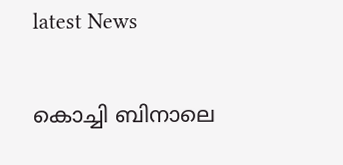latest News

കൊച്ചി ബിനാലെ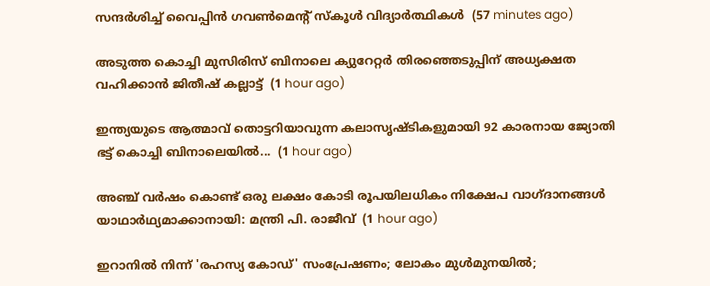സന്ദർശിച്ച് വൈപ്പിൻ ഗവൺമെന്റ് സ്കൂൾ വിദ്യാർത്ഥികൾ  (57 minutes ago)

അടുത്ത കൊച്ചി മുസിരിസ് ബിനാലെ ക്യുറേറ്റർ തിരഞ്ഞെടുപ്പിന് അധ്യക്ഷത വഹിക്കാൻ ജിതീഷ് കല്ലാട്ട്  (1 hour ago)

ഇന്ത്യയുടെ ആത്മാവ് തൊട്ടറിയാവുന്ന കലാസൃഷ്ടികളുമായി 92 കാരനായ ജ്യോതി ഭട്ട് കൊച്ചി ബിനാലെയില്‍...  (1 hour ago)

അഞ്ച് വര്‍ഷം കൊണ്ട് ഒരു ലക്ഷം കോടി രൂപയിലധികം നിക്ഷേപ വാഗ്ദാനങ്ങള്‍ യാഥാര്‍ഥ്യമാക്കാനായി: മന്ത്രി പി. രാജീവ്  (1 hour ago)

ഇറാനിൽ നിന്ന് 'രഹസ്യ കോഡ്' സംപ്രേഷണം; ലോകം മുൾമുനയിൽ;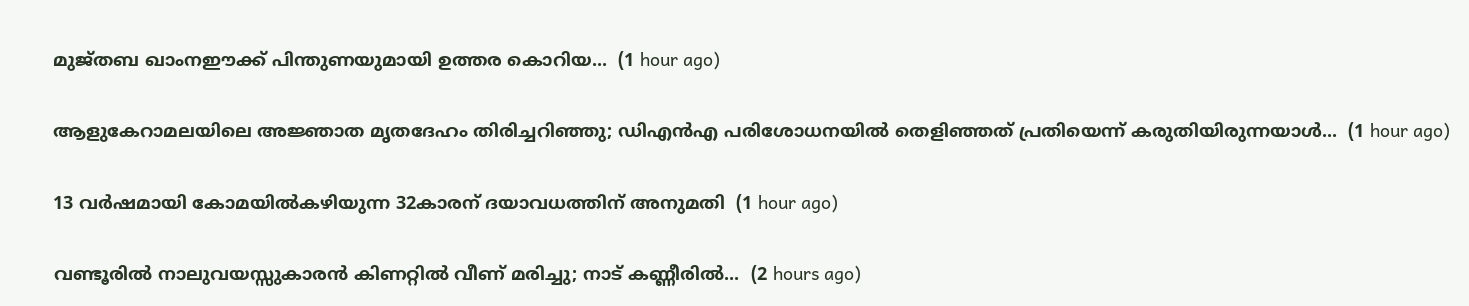മുജ്തബ ഖാംനഈക്ക് പിന്തുണയുമായി ഉത്തര കൊറിയ...  (1 hour ago)

ആളുകേറാമലയിലെ അജ്ഞാത മൃതദേഹം തിരിച്ചറിഞ്ഞു; ഡിഎൻഎ പരിശോധനയിൽ തെളിഞ്ഞത് പ്രതിയെന്ന് കരുതിയിരുന്നയാൾ...  (1 hour ago)

13 വര്‍ഷമായി കോമയില്‍കഴിയുന്ന 32കാരന് ദയാവധത്തിന് അനുമതി  (1 hour ago)

വണ്ടൂരിൽ നാലുവയസ്സുകാരൻ കിണറ്റിൽ വീണ് മരിച്ചു; നാട് കണ്ണീരിൽ...  (2 hours ago)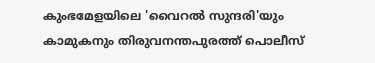കുംഭമേളയിലെ 'വൈറൽ സുന്ദരി'യും കാമുകനും തിരുവനന്തപുരത്ത് പൊലീസ്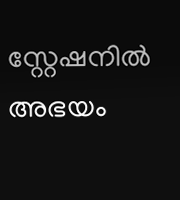സ്റ്റേഷനിൽ അഭയം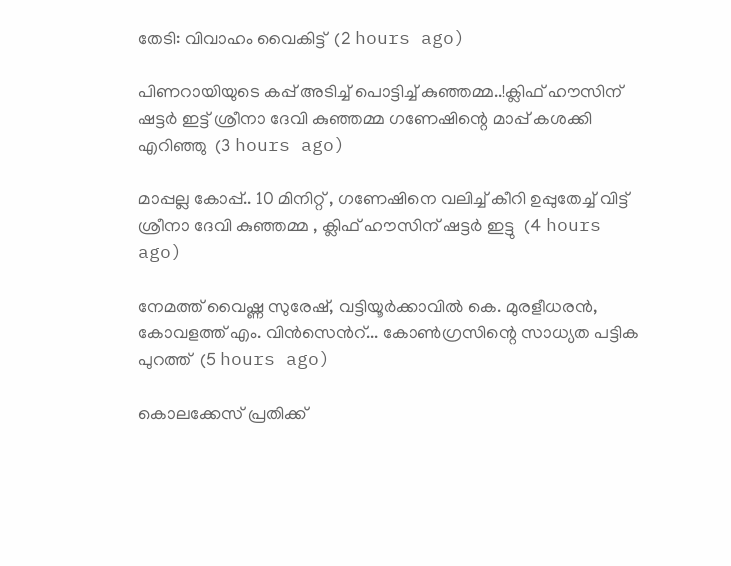തേടി: വിവാഹം വൈകിട്ട്  (2 hours ago)

പിണറായിയുടെ കപ്പ് അടിച്ച് പൊട്ടിച്ച് കുഞ്ഞമ്മ..!ക്ലിഫ് ഹൗസിന് ഷട്ടർ ഇട്ട് ശ്രീനാ ദേവി കുഞ്ഞമ്മ ഗണേഷിന്റെ മാപ്പ് കശക്കി എറിഞ്ഞു  (3 hours ago)

മാപ്പല്ല കോപ്പ്.. 10 മിനിറ്റ് , ഗണേഷിനെ വലിച്ച് കീറി ഉപ്പുതേച്ച് വിട്ട് ശ്രീനാ ദേവി കുഞ്ഞമ്മ , ക്ലിഫ് ഹൗസിന് ഷട്ടർ ഇട്ടു  (4 hours ago)

നേമത്ത് വൈഷ്ണ സുരേഷ്, വട്ടിയൂർക്കാവിൽ കെ. മുരളീധരൻ, കോവളത്ത് എം. വിൻസെന്‍റ്... കോൺഗ്രസിന്റെ സാധ്യത പട്ടിക പുറത്ത്  (5 hours ago)

കൊലക്കേസ് പ്രതിക്ക്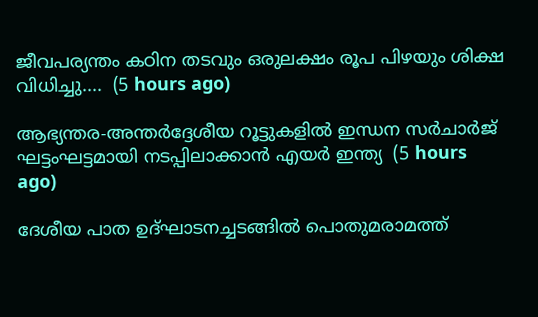ജീവപര്യന്തം കഠിന തടവും ഒരുലക്ഷം രൂപ പിഴയും ശിക്ഷ വിധിച്ചു....  (5 hours ago)

ആഭ്യന്തര-അന്തർദ്ദേശീയ റൂട്ടുകളിൽ ഇന്ധന സർചാർജ് ഘട്ടംഘട്ടമായി നടപ്പിലാക്കാൻ എയർ ഇന്ത്യ  (5 hours ago)

ദേശീയ പാത ഉദ്ഘാടനച്ചടങ്ങിൽ പൊതുമരാമത്ത്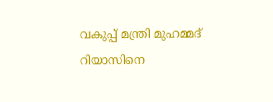വകുപ്പ് മന്ത്രി മുഹമ്മദ് റിയാസിനെ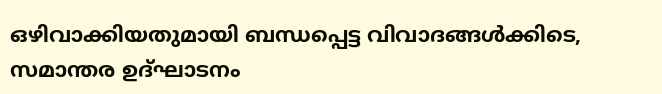ഒഴിവാക്കിയതുമായി ബന്ധപ്പെട്ട വിവാദങ്ങൾക്കിടെ, സമാന്തര ഉദ്ഘാടനം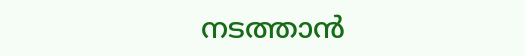നടത്താൻ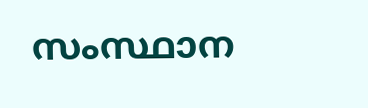സംസ്ഥാന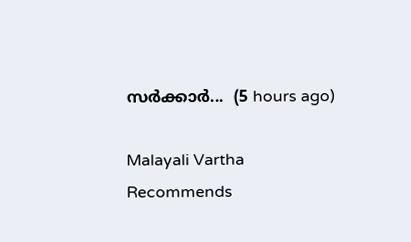സർക്കാർ...  (5 hours ago)

Malayali Vartha Recommends